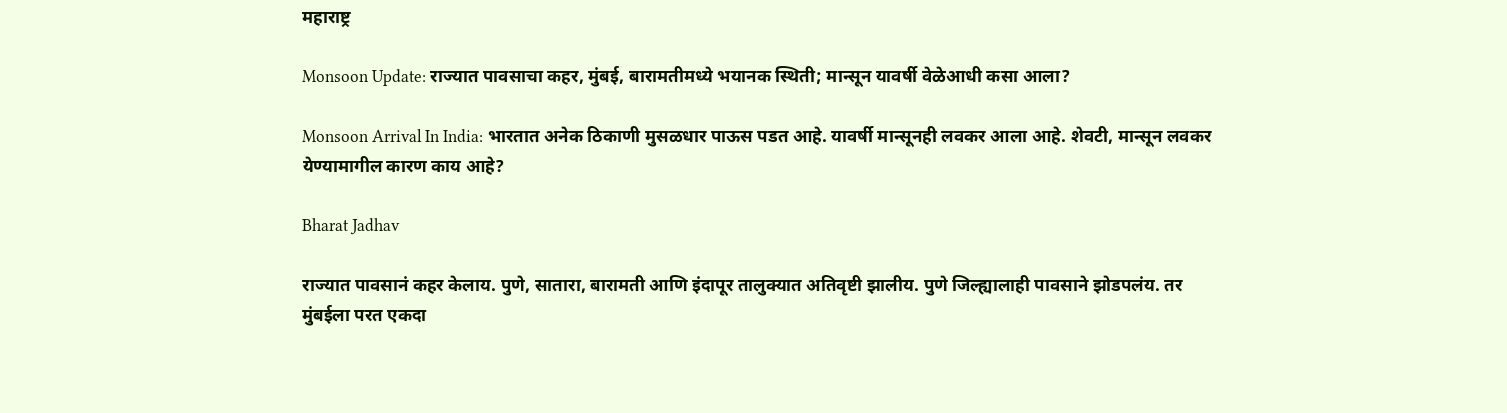महाराष्ट्र

Monsoon Update: राज्यात पावसाचा कहर, मुंबई, बारामतीमध्ये भयानक स्थिती; मान्सून यावर्षी वेळेआधी कसा आला?

Monsoon Arrival In India: भारतात अनेक ठिकाणी मुसळधार पाऊस पडत आहे. यावर्षी मान्सूनही लवकर आला आहे. शेवटी, मान्सून लवकर येण्यामागील कारण काय आहे?

Bharat Jadhav

राज्यात पावसानं कहर केलाय. पुणे, सातारा, बारामती आणि इंदापूर तालुक्यात अतिवृष्टी झालीय. पुणे जिल्ह्यालाही पावसाने झोडपलंय. तर मुंबईला परत एकदा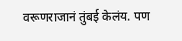वरूणराजानं तुंबई केलंय. पण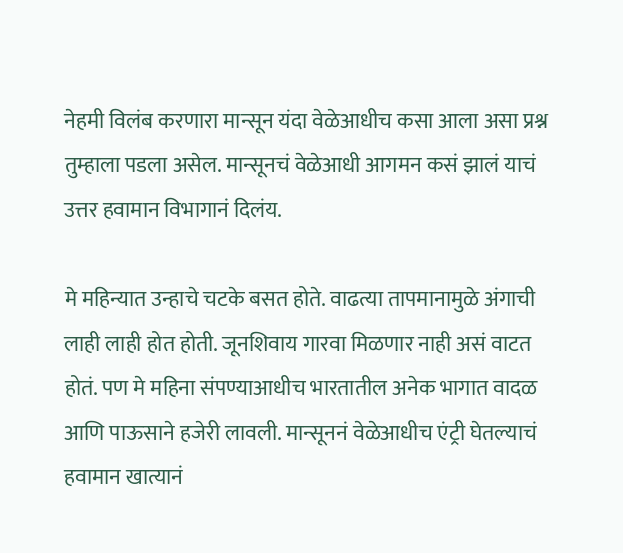नेहमी विलंब करणारा मान्सून यंदा वेळेआधीच कसा आला असा प्रश्न तुम्हाला पडला असेल. मान्सूनचं वेळेआधी आगमन कसं झालं याचं उत्तर हवामान विभागानं दिलंय.

मे महिन्यात उन्हाचे चटके बसत होते. वाढत्या तापमानामुळे अंगाची लाही लाही होत होती. जूनशिवाय गारवा मिळणार नाही असं वाटत होतं. पण मे महिना संपण्याआधीच भारतातील अनेक भागात वादळ आणि पाऊसाने हजेरी लावली. मान्सूननं वेळेआधीच एंट्री घेतल्याचं हवामान खात्यानं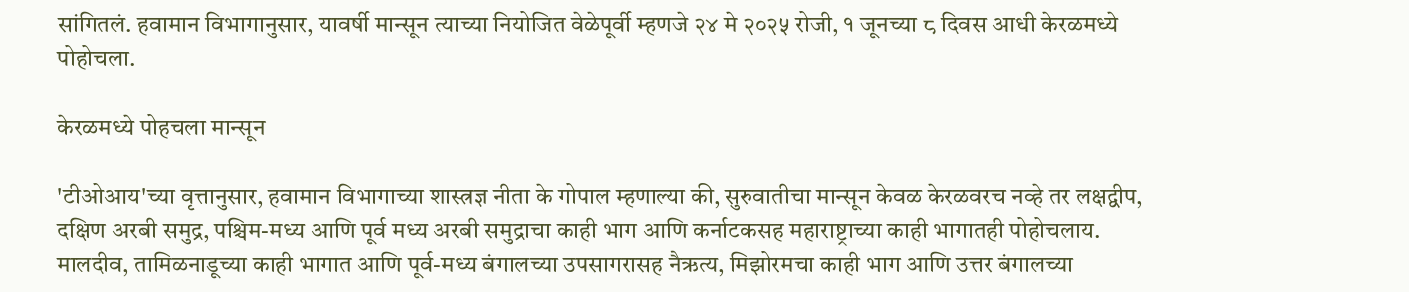सांगितलं. हवामान विभागानुसार, यावर्षी मान्सून त्याच्या नियोजित वेळेपूर्वी म्हणजे २४ मे २०२५ रोजी, १ जूनच्या ८ दिवस आधी केरळमध्ये पोहोचला.

केरळमध्ये पोहचला मान्सून

'टीओआय'च्या वृत्तानुसार, हवामान विभागाच्या शास्त्रज्ञ नीता के गोपाल म्हणाल्या की, सुरुवातीचा मान्सून केवळ केरळवरच नव्हे तर लक्षद्वीप, दक्षिण अरबी समुद्र, पश्चिम-मध्य आणि पूर्व मध्य अरबी समुद्राचा काही भाग आणि कर्नाटकसह महाराष्ट्राच्या काही भागातही पोहोचलाय. मालदीव, तामिळनाडूच्या काही भागात आणि पूर्व-मध्य बंगालच्या उपसागरासह नैऋत्य, मिझोरमचा काही भाग आणि उत्तर बंगालच्या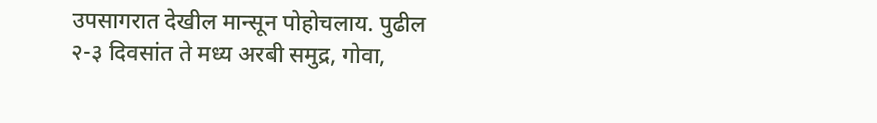उपसागरात देखील मान्सून पोहोचलाय. पुढील २-३ दिवसांत ते मध्य अरबी समुद्र, गोवा,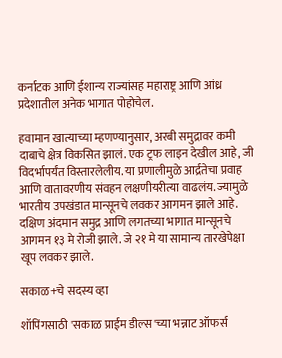कर्नाटक आणि ईशान्य राज्यांसह महाराष्ट्र आणि आंध्र प्रदेशातील अनेक भागात पोहोचेल.

हवामान खात्याच्या म्हणण्यानुसार, अरबी समुद्रावर कमी दाबाचे क्षेत्र विकसित झालं. एक ट्रफ लाइन देखील आहे, जी विदर्भापर्यंत विस्तारलेलीय. या प्रणालीमुळे आर्द्रतेचा प्रवाह आणि वातावरणीय संवहन लक्षणीयरीत्या वाढलंय. ज्यामुळे भारतीय उपखंडात मान्सूनचे लवकर आगमन झाले आहे. दक्षिण अंदमान समुद्र आणि लगतच्या भागात मान्सूनचे आगमन १३ मे रोजी झाले. जे २१ मे या सामान्य तारखेपेक्षा खूप लवकर झाले.

सकाळ+चे सदस्य व्हा

शॉपिंगसाठी 'सकाळ प्राईम डील्स'च्या भन्नाट ऑफर्स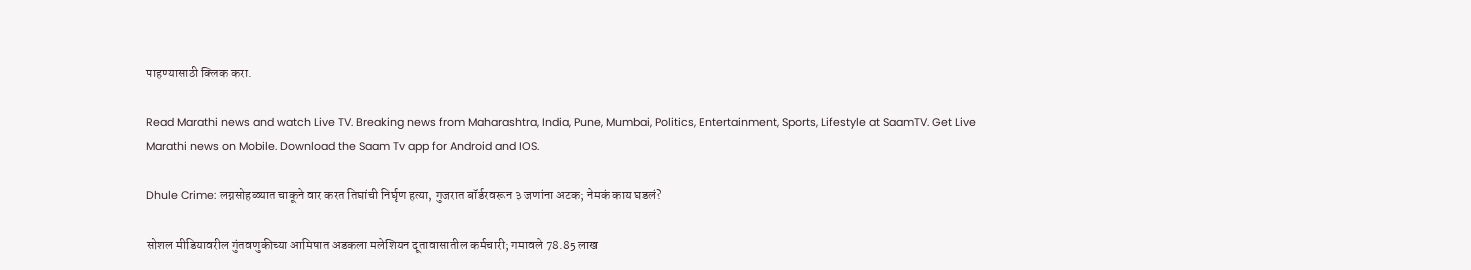पाहण्यासाठी क्लिक करा.

Read Marathi news and watch Live TV. Breaking news from Maharashtra, India, Pune, Mumbai, Politics, Entertainment, Sports, Lifestyle at SaamTV. Get Live Marathi news on Mobile. Download the Saam Tv app for Android and IOS.

Dhule Crime: लग्नसोहळ्यात चाकूने वार करत तिघांची निर्घृण हत्या, गुजरात बॉर्डरवरून ३ जणांना अटक; नेमकं काय घडलं?

सोशल मीडियावरील गुंतवणुकीच्या आमिषात अडकला मलेशियन दूतावासातील कर्मचारी; गमावले 78.85 लाख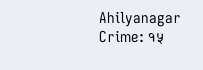Ahilyanagar Crime: १५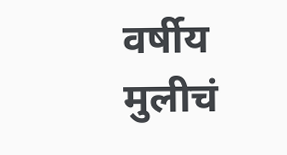वर्षीय मुलीचं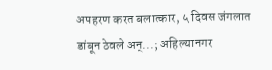अपहरण करत बलात्कार, ५ दिवस जंगलात डांबून ठेवले अन्...; अहिल्यानगर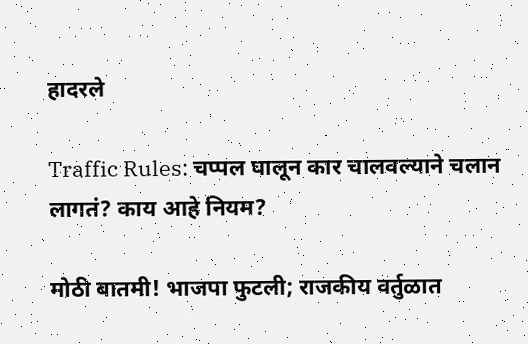हादरले

Traffic Rules: चप्पल घालून कार चालवल्याने चलान लागतं? काय आहे नियम?

मोठी बातमी! भाजपा फुटली; राजकीय वर्तुळात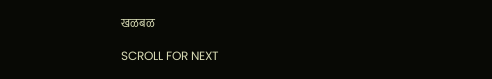खळबळ

SCROLL FOR NEXT